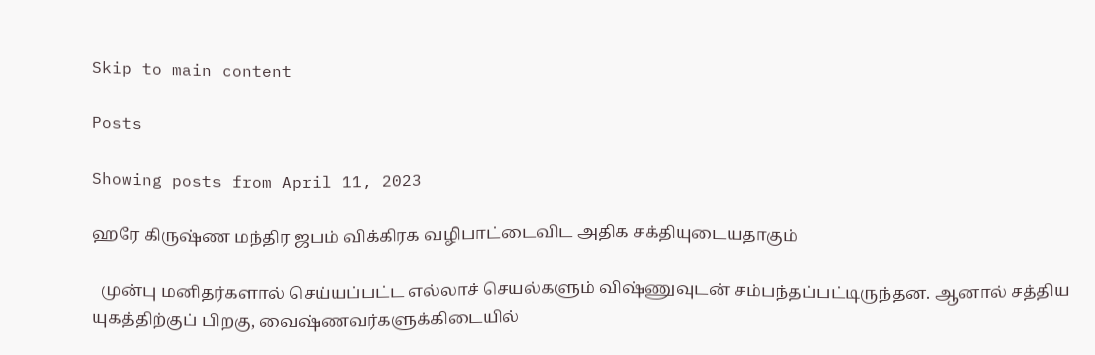Skip to main content

Posts

Showing posts from April 11, 2023

ஹரே கிருஷ்ண மந்திர ஜபம் விக்கிரக வழிபாட்டைவிட அதிக சக்தியுடையதாகும்

  முன்பு மனிதர்களால் செய்யப்பட்ட எல்லாச் செயல்களும் விஷ்ணுவுடன் சம்பந்தப்பட்டிருந்தன. ஆனால் சத்திய யுகத்திற்குப் பிறகு, வைஷ்ணவர்களுக்கிடையில்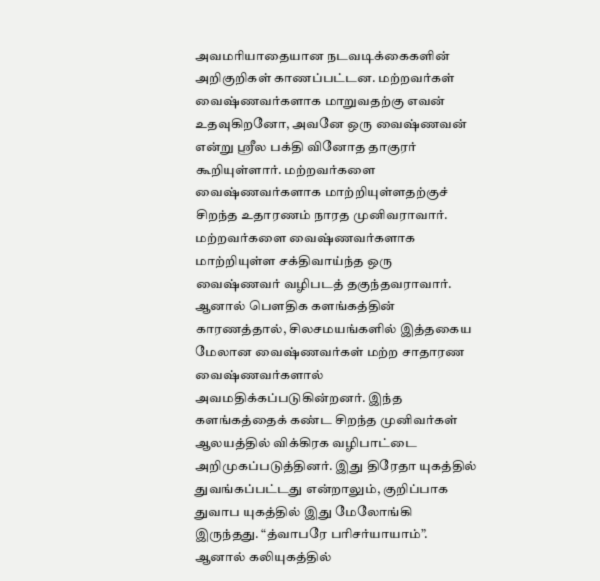அவமரியாதையான நடவடிக்கைகளின் அறிகுறிகள் காணப்பட்டன. மற்றவர்கள் வைஷ்ணவர்களாக மாறுவதற்கு எவன் உதவுகிறனோ, அவனே ஒரு வைஷ்ணவன் என்று ஸ்ரீல பக்தி வினோத தாகுரர் கூறியுள்ளார். மற்றவர்களை வைஷ்ணவர்களாக மாற்றியுள்ளதற்குச் சிறந்த உதாரணம் நாரத முனிவராவார். மற்றவர்களை வைஷ்ணவர்களாக மாற்றியுள்ள சக்திவாய்ந்த ஒரு வைஷ்ணவர் வழிபடத் தகுந்தவராவார். ஆனால் பௌதிக களங்கத்தின் காரணத்தால், சிலசமயங்களில் இத்தகைய மேலான வைஷ்ணவர்கள் மற்ற சாதாரண வைஷ்ணவர்களால் அவமதிக்கப்படுகின்றனர். இந்த களங்கத்தைக் கண்ட சிறந்த முனிவர்கள் ஆலயத்தில் விக்கிரக வழிபாட்டை அறிமுகப்படுத்தினர். இது திரேதா யுகத்தில் துவங்கப்பட்டது என்றாலும், குறிப்பாக துவாப யுகத்தில் இது மேலோங்கி இருந்தது. “த்வாபரே பரிசர்யாயாம்”. ஆனால் கலியுகத்தில்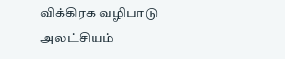விக்கிரக வழிபாடு அலட்சியம்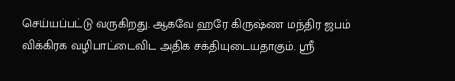செய்யப்பட்டு வருகிறது. ஆகவே ஹரே கிருஷ்ண மந்திர ஜபம் விக்கிரக வழிபாட்டைவிட அதிக சக்தியுடையதாகும். ஸ்ரீ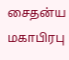சைதன்ய மகாபிரபு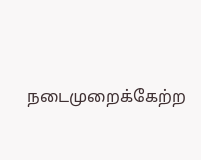நடைமுறைக்கேற்ற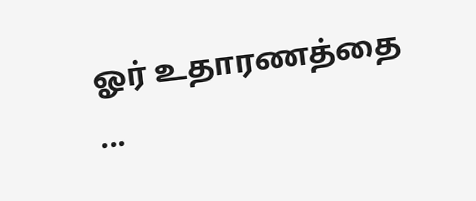ஓர் உதாரணத்தை ...